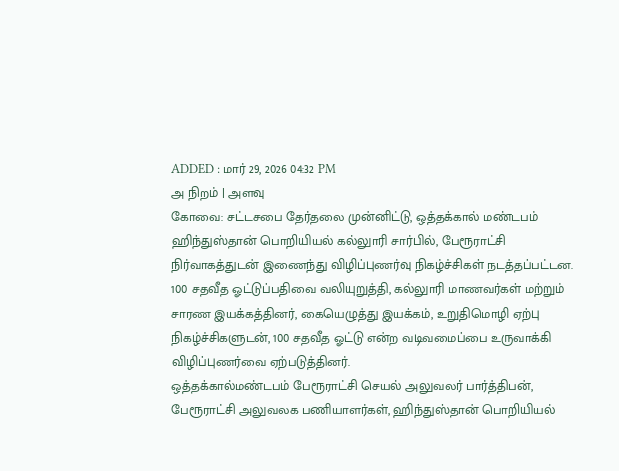ADDED : மார் 29, 2026 04:32 PM
அ நிறம் | அளவு
கோவை: சட்டசபை தேர்தலை முன்னிட்டு, ஒத்தக்கால் மண்டபம் ஹிந்துஸ்தான் பொறியியல் கல்லுாரி சார்பில், பேரூராட்சி நிர்வாகத்துடன் இணைந்து விழிப்புணர்வு நிகழ்ச்சிகள் நடத்தப்பட்டன.
100 சதவீத ஓட்டுப்பதிவை வலியுறுத்தி, கல்லுாரி மாணவர்கள் மற்றும் சாரண இயக்கத்தினர், கையெழுத்து இயக்கம், உறுதிமொழி ஏற்பு நிகழ்ச்சிகளுடன், 100 சதவீத ஓட்டு என்ற வடிவமைப்பை உருவாக்கி விழிப்புணர்வை ஏற்படுத்தினர்.
ஒத்தக்கால்மண்டபம் பேரூராட்சி செயல் அலுவலர் பார்த்திபன், பேரூராட்சி அலுவலக பணியாளர்கள், ஹிந்துஸ்தான் பொறியியல்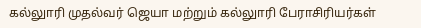கல்லுாரி முதல்வர் ஜெயா மற்றும் கல்லுாரி பேராசிரியர்கள்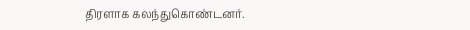திரளாக கலந்துகொண்டனர்.